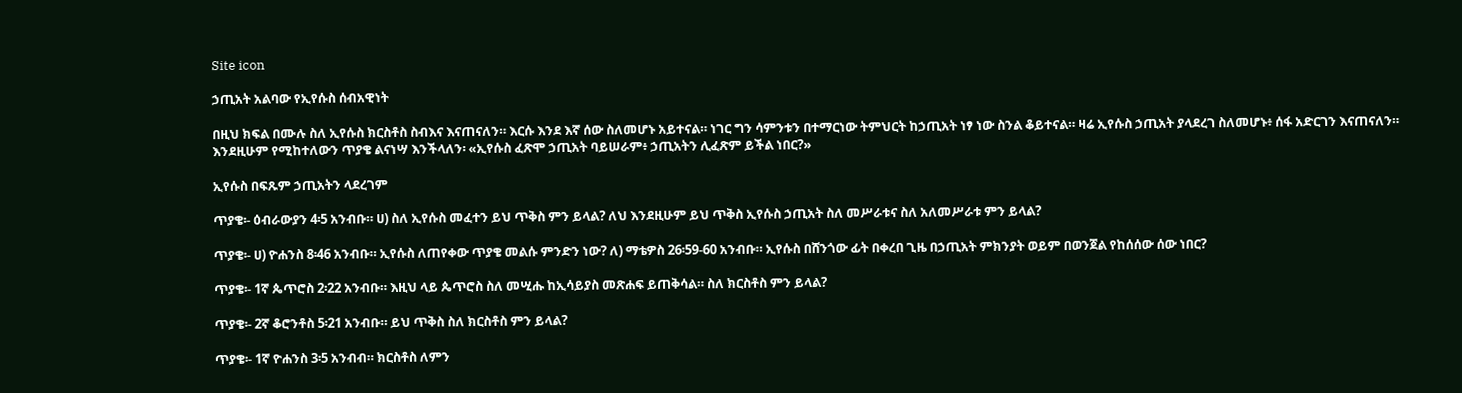Site icon

ኃጢአት አልባው የኢየሱስ ሰብአዊነት

በዚህ ክፍል በሙሉ ስለ ኢየሱስ ክርስቶስ ስብእና እናጠናለን። እርሱ እንደ እኛ ሰው ስለመሆኑ አይተናል። ነገር ግን ሳምንቱን በተማርነው ትምህርት ከኃጢአት ነፃ ነው ስንል ቆይተናል። ዛሬ ኢየሱስ ኃጢአት ያላደረገ ስለመሆኑ፥ ሰፋ አድርገን እናጠናለን። እንደዚሁም የሚከተለውን ጥያቄ ልናነሣ እንችላለን፡ «ኢየሱስ ፈጽሞ ኃጢአት ባይሠራም፥ ኃጢአትን ሊፈጽም ይችል ነበር?»

ኢየሱስ በፍጹም ኃጢአትን ላደረገም

ጥያቄ፡- ዕብራውያን 4፡5 አንብቡ። ሀ) ስለ ኢየሱስ መፈተን ይህ ጥቅስ ምን ይላል? ለህ እንደዚሁም ይህ ጥቅስ ኢየሱስ ኃጢአት ስለ መሥራቱና ስለ አለመሥራቱ ምን ይላል?

ጥያቄ፡- ሀ) ዮሐንስ 8፡46 አንብቡ። ኢየሱስ ለጠየቀው ጥያቄ መልሱ ምንድን ነው? ለ) ማቴዎስ 26፡59-60 አንብቡ። ኢየሱስ በሸንጎው ፊት በቀረበ ጊዜ በኃጢአት ምክንያት ወይም በወንጀል የከሰሰው ሰው ነበር?

ጥያቄ፡- 1ኛ ጴጥሮስ 2፡22 አንብቡ። እዚህ ላይ ጴጥሮስ ስለ መሢሑ ከኢሳይያስ መጽሐፍ ይጠቅሳል። ስለ ክርስቶስ ምን ይላል?

ጥያቄ፡- 2ኛ ቆሮንቶስ 5፡21 አንብቡ። ይህ ጥቅስ ስለ ክርስቶስ ምን ይላል?

ጥያቄ፡- 1ኛ ዮሐንስ 3፡5 አንብብ። ክርስቶስ ለምን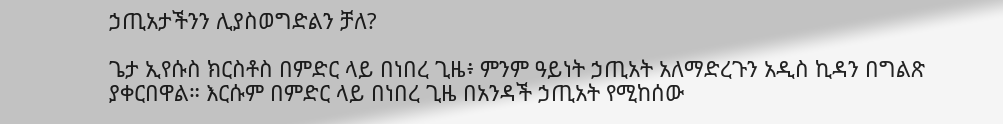ኃጢአታችንን ሊያስወግድልን ቻለ?

ጌታ ኢየሱስ ክርስቶስ በምድር ላይ በነበረ ጊዜ፥ ምንም ዓይነት ኃጢአት አለማድረጉን አዲስ ኪዳን በግልጽ ያቀርበዋል። እርሱም በምድር ላይ በነበረ ጊዜ በአንዳች ኃጢአት የሚከሰው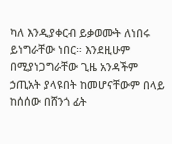ካለ እንዲያቀርብ ይቃወሙት ለነበሩ ይነግራቸው ነበር። እንደዚሁም በሚያነጋግራቸው ጊዜ አንዳችም ኃጢአት ያላዩበት ከመሆናቸውም በላይ ከሰሰው በሸንጎ ፊት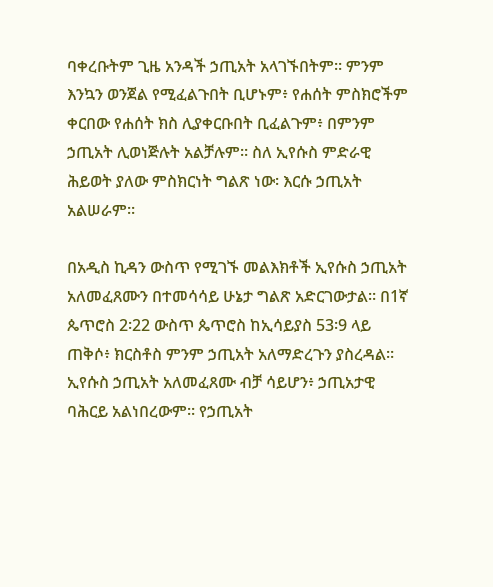ባቀረቡትም ጊዜ አንዳች ኃጢአት አላገኙበትም። ምንም እንኳን ወንጀል የሚፈልጉበት ቢሆኑም፥ የሐሰት ምስክሮችም ቀርበው የሐሰት ክስ ሊያቀርቡበት ቢፈልጉም፥ በምንም ኃጢአት ሊወነጅሉት አልቻሉም። ስለ ኢየሱስ ምድራዊ ሕይወት ያለው ምስክርነት ግልጽ ነው፡ እርሱ ኃጢአት አልሠራም።

በአዲስ ኪዳን ውስጥ የሚገኙ መልእክቶች ኢየሱስ ኃጢአት አለመፈጸሙን በተመሳሳይ ሁኔታ ግልጽ አድርገውታል። በ1ኛ ጴጥሮስ 2፡22 ውስጥ ጴጥሮስ ከኢሳይያስ 53፡9 ላይ ጠቅሶ፥ ክርስቶስ ምንም ኃጢአት አለማድረጉን ያስረዳል። ኢየሱስ ኃጢአት አለመፈጸሙ ብቻ ሳይሆን፥ ኃጢአታዊ ባሕርይ አልነበረውም። የኃጢአት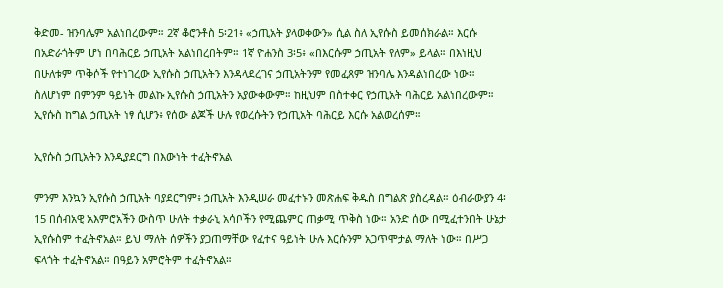ቅድመ- ዝንባሌም አልነበረውም። 2ኛ ቆሮንቶስ 5፡21፥ «ኃጢአት ያላወቀውን» ሲል ስለ ኢየሱስ ይመሰክራል። እርሱ በአድራጎትም ሆነ በባሕርይ ኃጢአት አልነበረበትም። 1ኛ ዮሐንስ 3፡5፥ «በእርሱም ኃጢአት የለም» ይላል። በእነዚህ በሁለቱም ጥቅሶች የተነገረው ኢየሱስ ኃጢአትን እንዳላደረገና ኃጢአትንም የመፈጸም ዝንባሌ እንዳልነበረው ነው። ስለሆነም በምንም ዓይነት መልኩ ኢየሱስ ኃጢአትን አያውቀውም። ከዚህም በስተቀር የኃጢአት ባሕርይ አልነበረውም። ኢየሱስ ከግል ኃጢአት ነፃ ሲሆን፥ የሰው ልጆች ሁሉ የወረሱትን የኃጢአት ባሕርይ እርሱ አልወረሰም።

ኢየሱስ ኃጢአትን እንዲያደርግ በእውነት ተፈትኖአል

ምንም እንኳን ኢየሱስ ኃጢአት ባያደርግም፥ ኃጢአት እንዲሠራ መፈተኑን መጽሐፍ ቅዱስ በግልጽ ያስረዳል። ዕብራውያን 4፡15 በሰብአዊ አእምሮአችን ውስጥ ሁለት ተቃራኒ አሳቦችን የሚጨምር ጠቃሚ ጥቅስ ነው። አንድ ሰው በሚፈተንበት ሁኔታ ኢየሱስም ተፈትኖአል። ይህ ማለት ሰዎችን ያጋጠማቸው የፈተና ዓይነት ሁሉ እርሱንም አጋጥሞታል ማለት ነው። በሥጋ ፍላጎት ተፈትኖአል። በዓይን አምሮትም ተፈትኖአል።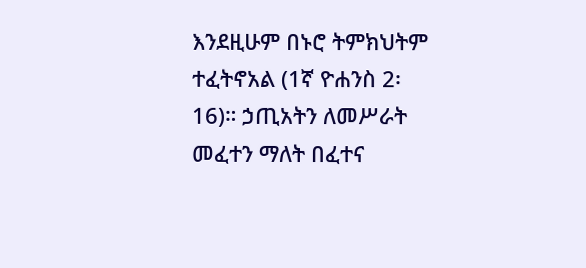እንደዚሁም በኑሮ ትምክህትም ተፈትኖአል (1ኛ ዮሐንስ 2፡16)። ኃጢአትን ለመሥራት መፈተን ማለት በፈተና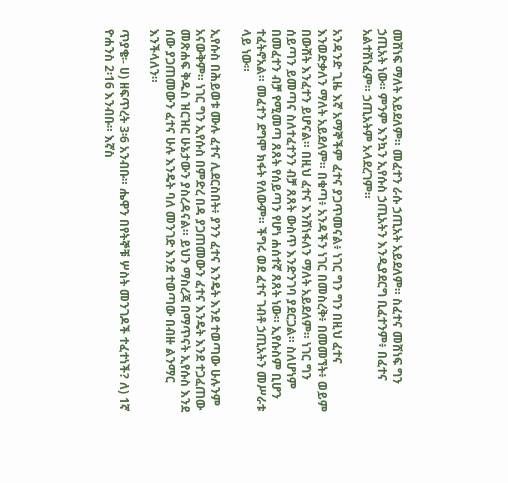መሸነፍ ማለት አይደለም። መፈተን ራሱ ኃጢአት አይደለም። ስፈተና መሸነፍ ግን ኃጢአት ነው። ምንም እንኳን ኢየሱስ ኃጢአትን እንዲያደርግ ቢፈተንም፥ በፈተና አልተሸነፈም። ኃጢአትም አላደረገም።

አንዳንድ ጊዜ እኛ አማኞችም ፈተና ያጋጥመናል፥ ነገር ግን ግን በዚህ ፈተና እንወድቃለን ማለት አይደለም። በቁጣ፥ አንዳችን ነገር በመስረቅ፥ በመመኘት፥ ወይም በውሸት እንፈተን ይሆናል። በዚህ ፈተና እንሸነፋለን ማለት አይደለም። ነገር ግን ሰይጣን ይመጣና ስለተፈተንን ብቻ ጸጸት ውስጥ እንድንገባ ያደርጋል። ስለሆነም በመፈተን ብቻ የሚመጣ ጸጸት የሰይጣን የሆነ ሐሰተኛ ጸጸት ነው። ኢየሱስም ቢሆን ተፈትኖአል። መፈተን ደግሞ ክፋት የለውም። ችግሩ ወደ ፈተና ገብቶ ኃጢአትን መሥራቱ ላይ ነው።

ኢየሱስ በሕይወቱ ሙሉ ፈተና ሊደርስበት፥ ያንን ፈተና እንዴት እንደ ተወጣው ሁሉንም አናውቅም። ነገር ግን ኢየሱስ በምድረ በዳ ያጋጠመውን ፈተና እንዴት እንደ ተጋፈጠው መጽሐፍ ቅዱስ ዝርዝር ሁኔታውን ያስረዳናል። ይህን ማስረጃ በማጥናት ኢየሱስ እንደ ሰው ያጋጠመውን ፈተና ሁሉ እንዴት ባለ መንገድ እንደ ተወጣው በብዙ ልንማር እንችላለን።

ጥያቄ፡- ሀ) ዘፍጥረት 3፡6 አንብቡ። ሔዋን በየትኞቹ ሦስት መንገዶች ተፈተነች? ለ) 1ኛ ዮሐንስ 2፡16 እንብቡ። እኛስ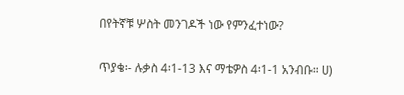በየትኛቹ ሦስት መንገዶች ነው የምንፈተነው?

ጥያቄ፡- ሉቃስ 4፡1-13 እና ማቴዎስ 4፡1-1 አንብቡ። ሀ)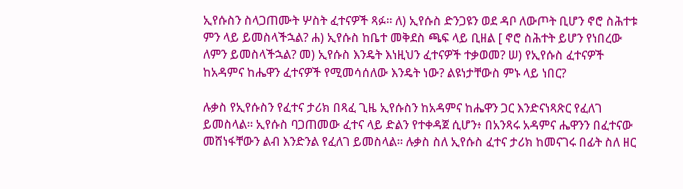ኢየሱስን ስላጋጠሙት ሦስት ፈተናዎች ጻፉ። ለ) ኢየሱስ ድንጋዩን ወደ ዳቦ ለውጦት ቢሆን ኖሮ ስሕተቱ ምን ላይ ይመስላችኋል? ሐ) ኢየሱስ ከቤተ መቅደስ ጫፍ ላይ ቢዘል [ ኖሮ ስሕተት ይሆን የነበረው ለምን ይመስላችኋል? መ) ኢየሱስ እንዴት እነዚህን ፈተናዎች ተቃወመ? ሠ) የኢየሱስ ፈተናዎች ከአዳምና ከሔዋን ፈተናዎች የሚመሳሰለው እንዴት ነው? ልዩነታቸውስ ምኑ ላይ ነበር?

ሉቃስ የኢየሱስን የፈተና ታሪክ በጻፈ ጊዜ ኢየሱስን ከአዳምና ከሔዋን ጋር እንድናነጻጽር የፈለገ ይመስላል። ኢየሱስ ባጋጠመው ፈተና ላይ ድልን የተቀዳጀ ሲሆን፥ በአንጻሩ አዳምና ሔዋንን በፈተናው መሸነፋቸውን ልብ እንድንል የፈለገ ይመስላል። ሉቃስ ስለ ኢየሱስ ፈተና ታሪክ ከመናገሩ በፊት ስለ ዘር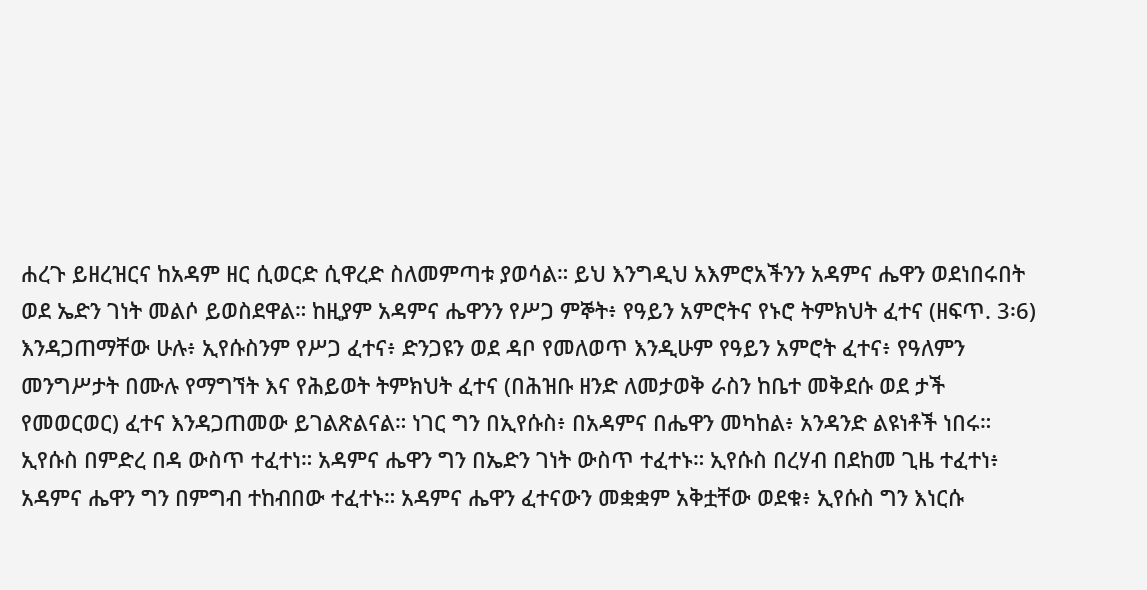ሐረጉ ይዘረዝርና ከአዳም ዘር ሲወርድ ሲዋረድ ስለመምጣቱ ያወሳል። ይህ እንግዲህ አእምሮአችንን አዳምና ሔዋን ወደነበሩበት ወደ ኤድን ገነት መልሶ ይወስደዋል። ከዚያም አዳምና ሔዋንን የሥጋ ምኞት፥ የዓይን አምሮትና የኑሮ ትምክህት ፈተና (ዘፍጥ. 3፡6) እንዳጋጠማቸው ሁሉ፥ ኢየሱስንም የሥጋ ፈተና፥ ድንጋዩን ወደ ዳቦ የመለወጥ እንዲሁም የዓይን አምሮት ፈተና፥ የዓለምን መንግሥታት በሙሉ የማግኘት እና የሕይወት ትምክህት ፈተና (በሕዝቡ ዘንድ ለመታወቅ ራስን ከቤተ መቅደሱ ወደ ታች የመወርወር) ፈተና እንዳጋጠመው ይገልጽልናል። ነገር ግን በኢየሱስ፥ በአዳምና በሔዋን መካከል፥ አንዳንድ ልዩነቶች ነበሩ። ኢየሱስ በምድረ በዳ ውስጥ ተፈተነ። አዳምና ሔዋን ግን በኤድን ገነት ውስጥ ተፈተኑ። ኢየሱስ በረሃብ በደከመ ጊዜ ተፈተነ፥ አዳምና ሔዋን ግን በምግብ ተከብበው ተፈተኑ። አዳምና ሔዋን ፈተናውን መቋቋም አቅቷቸው ወደቁ፥ ኢየሱስ ግን እነርሱ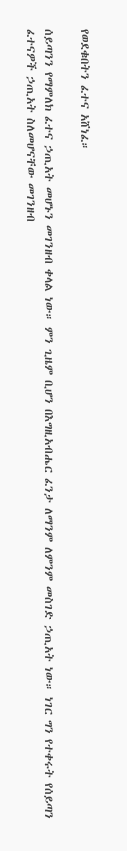የወደቁበትን ፈተና አሸነፈ።

ሰይጣንን የማምለክ ፈተና ኃጢአት መሆኑን መገንዘብ ቀላል ነው። ምን ጊዜም ቢሆን በእግዚአብሔር ፈንታ ለማንም ለምንም መስገድ ኃጢአት ነው። ነገር ግን የተቀሩት የሰይጣን ፈተናዎች ኃጢአት ስለመሆናቸው መገንዘብ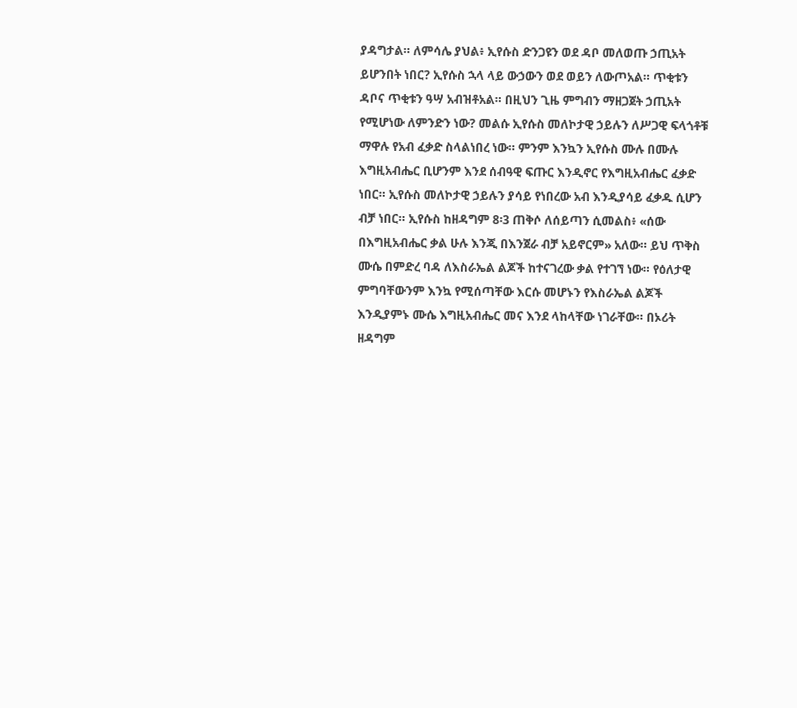ያዳግታል። ለምሳሌ ያህል፥ ኢየሱስ ድንጋዩን ወደ ዳቦ መለወጡ ኃጢአት ይሆንበት ነበር? ኢየሱስ ኋላ ላይ ውኃውን ወደ ወይን ለውጦአል። ጥቂቱን ዳቦና ጥቂቱን ዓሣ አብዝቶአል። በዚህን ጊዜ ምግብን ማዘጋጀት ኃጢአት የሚሆነው ለምንድን ነው? መልሱ ኢየሱስ መለኮታዊ ኃይሉን ለሥጋዊ ፍላጎቶቹ ማዋሉ የአብ ፈቃድ ስላልነበረ ነው። ምንም እንኳን ኢየሱስ ሙሉ በሙሉ እግዚአብሔር ቢሆንም እንደ ሰብዓዊ ፍጡር እንዲኖር የእግዚአብሔር ፈቃድ ነበር። ኢየሱስ መለኮታዊ ኃይሉን ያሳይ የነበረው አብ እንዲያሳይ ፈቃዱ ሲሆን ብቻ ነበር። ኢየሱስ ከዘዳግም 8፡3 ጠቅሶ ለሰይጣን ሲመልስ፥ «ሰው በእግዚአብሔር ቃል ሁሉ እንጂ በእንጀራ ብቻ አይኖርም» አለው። ይህ ጥቅስ ሙሴ በምድረ ባዳ ለእስራኤል ልጆች ከተናገረው ቃል የተገኘ ነው። የዕለታዊ ምግባቸውንም እንኳ የሚሰጣቸው እርሱ መሆኑን የእስራኤል ልጆች እንዲያምኑ ሙሴ እግዚአብሔር መና እንደ ላከላቸው ነገራቸው። በኦሪት ዘዳግም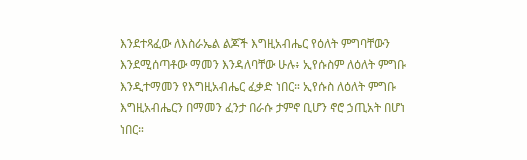እንደተጻፈው ለእስራኤል ልጆች እግዚአብሔር የዕለት ምግባቸውን እንደሚሰጣቶው ማመን እንዳለባቸው ሁሉ፥ ኢየሱስም ለዕለት ምግቡ እንዲተማመን የእግዚአብሔር ፈቃድ ነበር። ኢየሱስ ለዕለት ምግቡ እግዚአብሔርን በማመን ፈንታ በራሱ ታምኖ ቢሆን ኖሮ ኃጢአት በሆነ ነበር።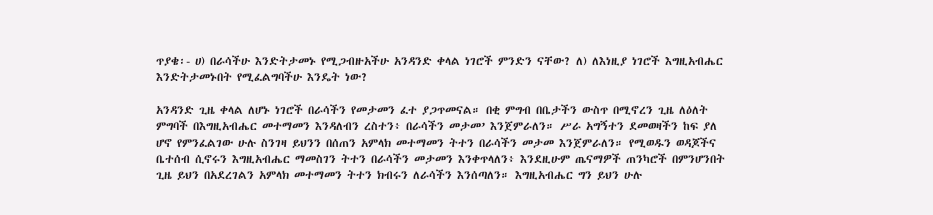ጥያቄ፡- ሀ) በራሳችሁ እንድትታመኑ የሚጋብዙአችሁ አንዳንድ ቀላል ነገሮች ምንድን ናቸው? ለ) ለእነዚያ ነገሮች እግዚአብሔር እንድትታመኑበት የሚፈልግባችሁ እንዴት ነው?

አንዳንድ ጊዜ ቀላል ለሆኑ ነገሮች በራሳችን የመታመን ፈተ ያጋጥመናል። በቂ ምግብ በቤታችን ውስጥ በሚኖረን ጊዜ ለዕለት ምግባች በእግዚአብሔር መተማመን እንዳለብን ረስተን፥ በራሳችን መታመ’ እንጀምራለን። ሥራ አግኝተን ደመወዛችን ከፍ ያለ ሆኖ የምንፈልገው ሁሉ ስንገዛ ይህንን በሰጠን አምላክ መተማመን ትተን በራሳችን መታመ እንጀምራለን። የሚወዱን ወዳጆችና ቤተሰብ ሲኖሩን እግዚአብሔር ማመስገን ትተን በራሳችን መታመን እንቀጥላለን፥ እንደዚሁም ጤናማዎች ጠንካሮች በምንሆንበት ጊዜ ይህን በአደረገልን አምላክ መተማመን ትተን ክብሩን ለራሳችን እንሰጣለን። እግዚአብሔር ግን ይህን ሁሉ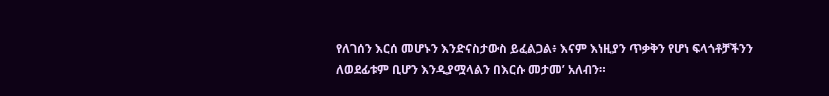የለገሰን እርሰ መሆኑን እንድናስታውስ ይፈልጋል፥ እናም እነዚያን ጥቃቅን የሆነ ፍላጎቶቻችንን ለወደፊቱም ቢሆን እንዲያሟላልን በእርሱ መታመ’ አለብን።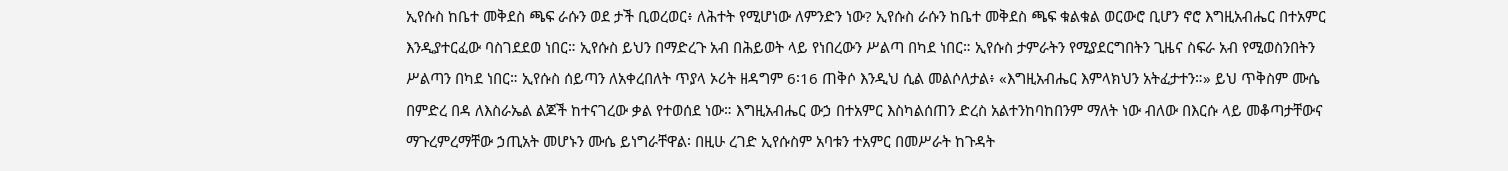ኢየሱስ ከቤተ መቅደስ ጫፍ ራሱን ወደ ታች ቢወረወር፥ ለሕተት የሚሆነው ለምንድን ነው? ኢየሱስ ራሱን ከቤተ መቅደስ ጫፍ ቁልቁል ወርውሮ ቢሆን ኖሮ እግዚአብሔር በተአምር እንዲያተርፈው ባስገደደወ ነበር። ኢየሱስ ይህን በማድረጉ አብ በሕይወት ላይ የነበረውን ሥልጣ በካደ ነበር። ኢየሱስ ታምራትን የሚያደርግበትን ጊዜና ስፍራ አብ የሚወስንበትን ሥልጣን በካደ ነበር። ኢየሱስ ሰይጣን ለአቀረበለት ጥያላ ኦሪት ዘዳግም 6፡16 ጠቅሶ እንዲህ ሲል መልሶለታል፥ «እግዚአብሔር እምላክህን አትፈታተን።» ይህ ጥቅስም ሙሴ በምድረ በዳ ለእስራኤል ልጆች ከተናገረው ቃል የተወሰደ ነው። እግዚአብሔር ውኃ በተአምር እስካልሰጠን ድረስ አልተንከባከበንም ማለት ነው ብለው በእርሱ ላይ መቆጣታቸውና ማጉረምረማቸው ኃጢአት መሆኑን ሙሴ ይነግራቸዋል፡ በዚሁ ረገድ ኢየሱስም አባቱን ተአምር በመሥራት ከጉዳት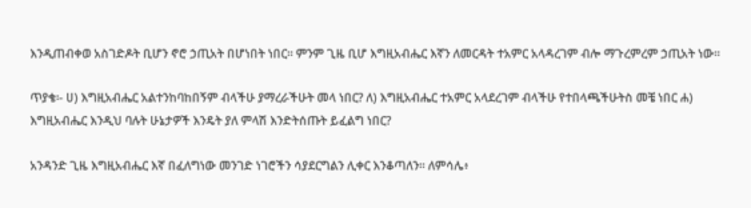እንዲጠብቀወ አስገድዶት ቢሆን ኖሮ ኃጢአት በሆነበት ነበር። ምንም ጊዜ ቢሆ እግዚአብሔር እኛን ለመርዳት ተአምር አላዳረገም ብሎ ማጉረምረም ኃጢአት ነው።

ጥያቄ፡- ሀ) እግዚአብሔር አልተንከባከበኝም ብላችሁ ያማረራችሁት መላ ነበር? ለ) እግዚአብሔር ተአምር አላደረገም ብላችሁ የተበላጫችሁትስ መቼ ነበር ሐ) እግዚአብሔር እንዲህ ባሉት ሁኔታዎች እንዴት ያለ ምላሽ እንድትሰጡት ይፈልግ ነበር?

አንዳንድ ጊዜ እግዚአብሔር እኛ በፈለግነው መንገድ ነገሮችን ሳያደርግልን ሊቀር እንቆጣለን። ለምሳሌ፥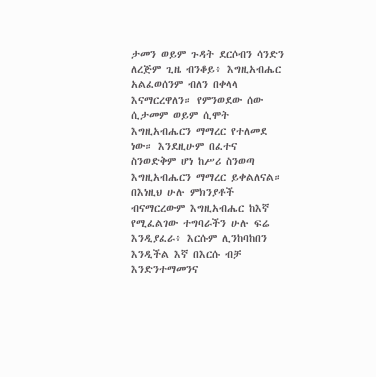ታመን ወይም ጉዳት ደርሶብን ሳንድን ለረጅም ጊዜ ብንቆይ፥ እግዚአብሔር አልፈወሰንም ብለን በቀላላ እናማርረዋለን። የምንወደው ሰው ሲታመም ወይም ሲሞት እግዚአብሔርን ማማረር የተለመደ ነው። እንደዚሁም በፈተና ስንወድቅም ሆነ ከሥሪ ስንወጣ እግዚአብሔርን ማማረር ይቀልለናል። በእነዚህ ሁሉ ምክንያቶች ብናማርረውም እግዚአብሔር ከእኛ የሚፈልገው ተግባራችን ሁሉ ፍሬ እንዲያፈራ፥ እርሱም ሊንከባከበን እንዲችል እኛ በእርሱ ብቻ እንድንተማመንና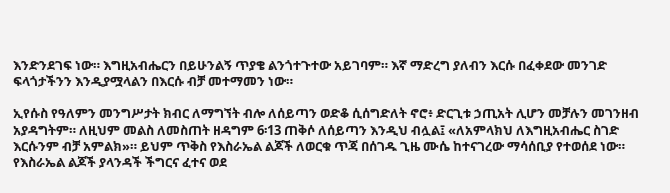እንድንደገፍ ነው። እግዚአብሔርን በይሁንልኝ ጥያቄ ልንጎተጉተው አይገባም። እኛ ማድረግ ያለብን እርሱ በፈቀደው መንገድ ፍላጎታችንን እንዲያሟላልን በእርሱ ብቻ መተማመን ነው።

ኢየሱስ የዓለምን መንግሥታት ክብር ለማግኘት ብሎ ለሰይጣን ወድቆ ሲሰግድለት ኖሮ፥ ድርጊቱ ኃጢአት ሊሆን መቻሉን መገንዘብ አያዳግትም። ለዚህም መልስ ለመስጠት ዘዳግም 6፡13 ጠቅሶ ለሰይጣን እንዲህ ብሏል፤ «ለአምላክህ ለእግዚአብሔር ስገድ እርሱንም ብቻ አምልክ»። ይህም ጥቅስ የእስራኤል ልጆች ለወርቁ ጥጃ በሰገዱ ጊዜ ሙሴ ከተናገረው ማሳሰቢያ የተወሰደ ነው። የእስራኤል ልጆች ያላንዳች ችግርና ፈተና ወደ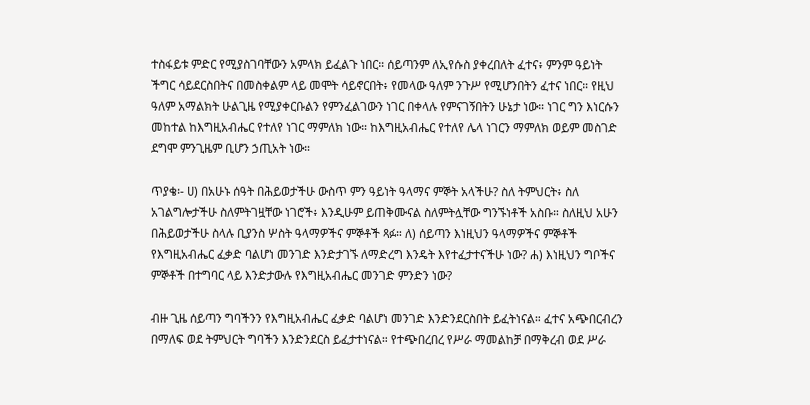ተስፋይቱ ምድር የሚያስገባቸውን አምላክ ይፈልጉ ነበር። ሰይጣንም ለኢየሱስ ያቀረበለት ፈተና፥ ምንም ዓይነት ችግር ሳይደርስበትና በመስቀልም ላይ መሞት ሳይኖርበት፥ የመላው ዓለም ንጉሥ የሚሆንበትን ፈተና ነበር። የዚህ ዓለም አማልክት ሁልጊዜ የሚያቀርቡልን የምንፈልገውን ነገር በቀላሉ የምናገኝበትን ሁኔታ ነው። ነገር ግን እነርሱን መከተል ከእግዚአብሔር የተለየ ነገር ማምለክ ነው። ከእግዚአብሔር የተለየ ሌላ ነገርን ማምለክ ወይም መስገድ ደግሞ ምንጊዜም ቢሆን ኃጢአት ነው።

ጥያቄ፡- ሀ) በአሁኑ ሰዓት በሕይወታችሁ ውስጥ ምን ዓይነት ዓላማና ምኞት አላችሁ? ስለ ትምህርት፥ ስለ አገልግሎታችሁ ስለምትገዟቸው ነገሮች፥ እንዲሁም ይጠቅሙናል ስለምትሏቸው ግንኙነቶች አስቡ። ስለዚህ አሁን በሕይወታችሁ ስላሉ ቢያንስ ሦስት ዓላማዎችና ምኞቶች ጻፉ። ለ) ሰይጣን እነዚህን ዓላማዎችና ምኞቶች የእግዚአብሔር ፈቃድ ባልሆነ መንገድ እንድታገኙ ለማድረግ እንዴት እየተፈታተናችሁ ነው? ሐ) እነዚህን ግቦችና ምኞቶች በተግባር ላይ እንድታውሉ የእግዚአብሔር መንገድ ምንድን ነው?

ብዙ ጊዜ ሰይጣን ግባችንን የእግዚአብሔር ፈቃድ ባልሆነ መንገድ እንድንደርስበት ይፈትነናል። ፈተና አጭበርብረን በማለፍ ወደ ትምህርት ግባችን እንድንደርስ ይፈታተነናል። የተጭበረበረ የሥራ ማመልከቻ በማቅረብ ወደ ሥራ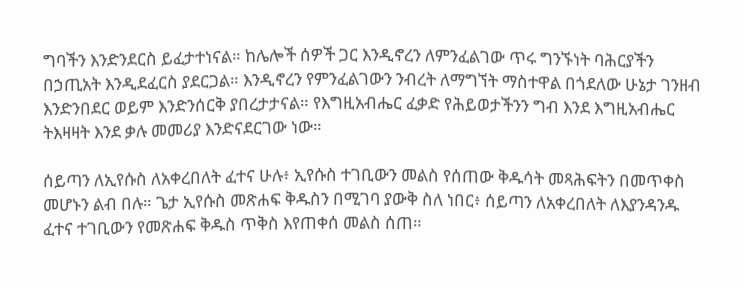ግባችን እንድንደርስ ይፈታተነናል። ከሌሎች ሰዎች ጋር እንዲኖረን ለምንፈልገው ጥሩ ግንኙነት ባሕርያችን በኃጢአት እንዲደፈርስ ያደርጋል። እንዲኖረን የምንፈልገውን ንብረት ለማግኘት ማስተዋል በጎደለው ሁኔታ ገንዘብ እንድንበደር ወይም እንድንሰርቅ ያበረታታናል። የእግዚአብሔር ፈቃድ የሕይወታችንን ግብ እንደ እግዚአብሔር ትእዛዛት እንደ ቃሉ መመሪያ እንድናደርገው ነው።

ሰይጣን ለኢየሱስ ለአቀረበለት ፈተና ሁሉ፥ ኢየሱስ ተገቢውን መልስ የሰጠው ቅዱሳት መጻሕፍትን በመጥቀስ መሆኑን ልብ በሉ። ጌታ ኢየሱስ መጽሐፍ ቅዱስን በሚገባ ያውቅ ስለ ነበር፥ ሰይጣን ለአቀረበለት ለእያንዳንዱ ፈተና ተገቢውን የመጽሐፍ ቅዱስ ጥቅስ እየጠቀሰ መልስ ሰጠ።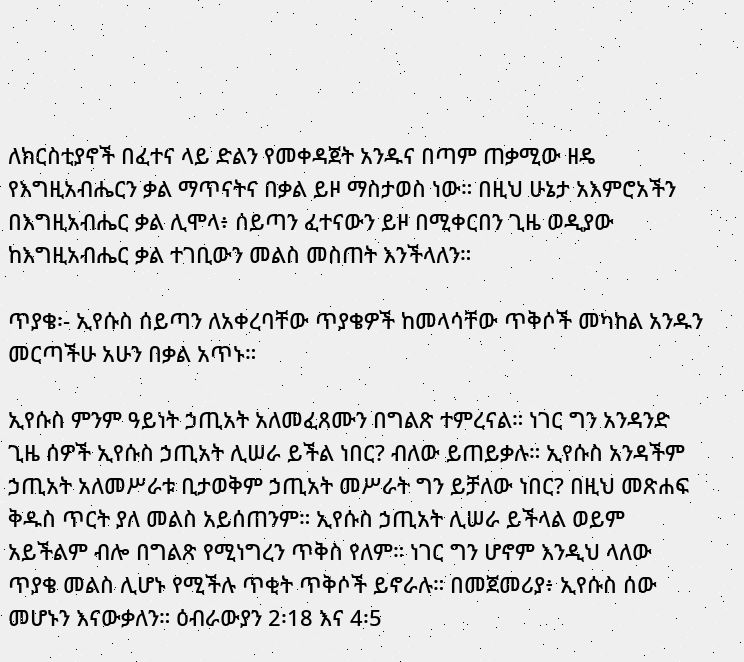ለክርስቲያኖች በፈተና ላይ ድልን የመቀዳጀት አንዱና በጣም ጠቃሚው ዘዴ የእግዚአብሔርን ቃል ማጥናትና በቃል ይዞ ማስታወስ ነው። በዚህ ሁኔታ አእምሮአችን በእግዚአብሔር ቃል ሊሞላ፥ ሰይጣን ፈተናውን ይዞ በሚቀርበን ጊዜ ወዲያው ከእግዚአብሔር ቃል ተገቢውን መልስ መስጠት እንችላለን።

ጥያቄ፡- ኢየሱስ ሰይጣን ለአቀረባቸው ጥያቄዎች ከመላሳቸው ጥቅሶች መካከል አንዱን መርጣችሁ አሁን በቃል አጥኑ።

ኢየሱስ ምንም ዓይነት ኃጢአት አለመፈጸሙን በግልጽ ተምረናል። ነገር ግን አንዳንድ ጊዜ ሰዎች ኢየሱስ ኃጢአት ሊሠራ ይችል ነበር? ብለው ይጠይቃሉ። ኢየሱስ አንዳችም ኃጢአት አለመሥራቱ ቢታወቅም ኃጢአት መሥራት ግን ይቻለው ነበር? በዚህ መጽሐፍ ቅዱስ ጥርት ያለ መልስ አይሰጠንም። ኢየሱስ ኃጢአት ሊሠራ ይችላል ወይም አይችልም ብሎ በግልጽ የሚነግረን ጥቅስ የለም። ነገር ግን ሆኖም እንዲህ ላለው ጥያቄ መልስ ሊሆኑ የሚችሉ ጥቂት ጥቅሶች ይኖራሉ። በመጀመሪያ፥ ኢየሱስ ሰው መሆኑን እናውቃለን። ዕብራውያን 2፡18 እና 4፡5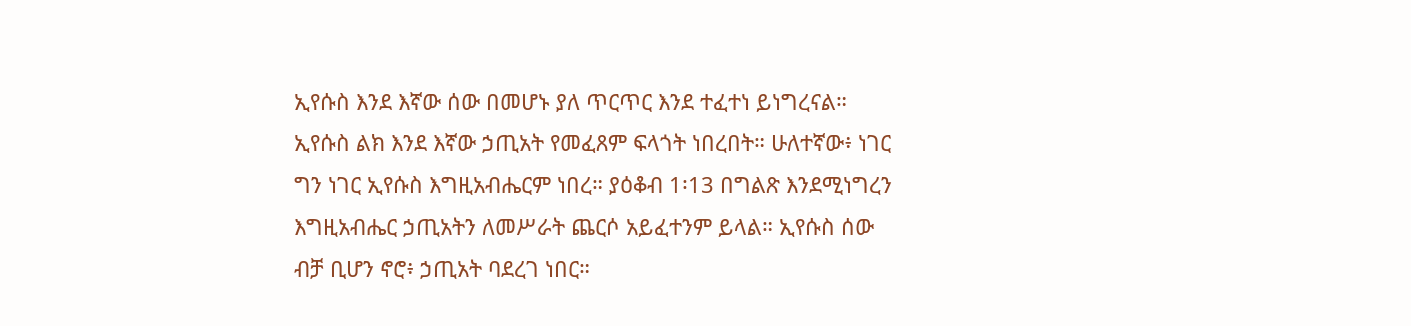ኢየሱስ እንደ እኛው ሰው በመሆኑ ያለ ጥርጥር እንደ ተፈተነ ይነግረናል። ኢየሱስ ልክ እንደ እኛው ኃጢአት የመፈጸም ፍላጎት ነበረበት። ሁለተኛው፥ ነገር ግን ነገር ኢየሱስ እግዚአብሔርም ነበረ። ያዕቆብ 1፡13 በግልጽ እንደሚነግረን እግዚአብሔር ኃጢአትን ለመሥራት ጨርሶ አይፈተንም ይላል። ኢየሱስ ሰው ብቻ ቢሆን ኖሮ፥ ኃጢአት ባደረገ ነበር።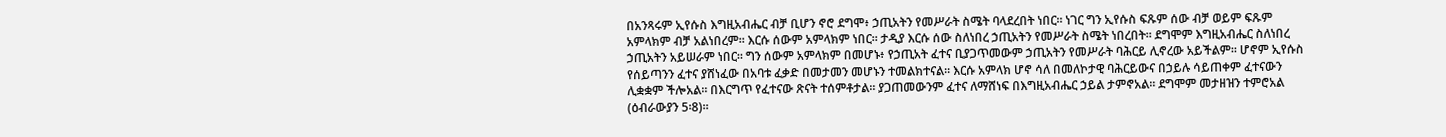በአንጻሩም ኢየሱስ እግዚአብሔር ብቻ ቢሆን ኖሮ ደግሞ፥ ኃጢአትን የመሥራት ስሜት ባላደረበት ነበር። ነገር ግን ኢየሱስ ፍጹም ሰው ብቻ ወይም ፍጹም አምላክም ብቻ አልነበረም። እርሱ ሰውም አምላክም ነበር። ታዲያ እርሱ ሰው ስለነበረ ኃጢአትን የመሥራት ስሜት ነበረበት። ደግሞም እግዚአብሔር ስለነበረ ኃጢአትን አይሠራም ነበር። ግን ሰውም አምላክም በመሆኑ፥ የኃጢአት ፈተና ቢያጋጥመውም ኃጢአትን የመሥራት ባሕርይ ሊኖረው አይችልም። ሆኖም ኢየሱስ የሰይጣንን ፈተና ያሸነፈው በአባቱ ፈቃድ በመታመን መሆኑን ተመልክተናል። እርሱ አምላክ ሆኖ ሳለ በመለኮታዊ ባሕርይውና በኃይሉ ሳይጠቀም ፈተናውን ሊቋቋም ችሎአል። በእርግጥ የፈተናው ጽናት ተሰምቶታል። ያጋጠመውንም ፈተና ለማሸነፍ በእግዚአብሔር ኃይል ታምኖአል። ደግሞም መታዘዝን ተምሮአል (ዕብራውያን 5፡8)።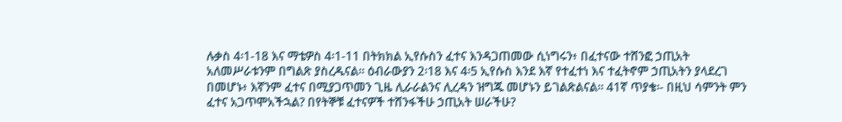ሉቃስ 4፡1-18 እና ማቴዎስ 4፡1-11 በትክክል ኢየሱስን ፈተና እንዳጋጠመው ሲነግሩን፥ በፈተናው ተሸንፎ ኃጢአት አለመሥራቱንም በግልጽ ያስረዱናል። ዕብራውያን 2፡18 እና 4፡5 ኢየሱስ እንደ እኛ የተፈተነ እና ተፈትኖም ኃጢአትን ያላደረገ በመሆኑ፥ እኛንም ፈተና በሚያጋጥመን ጊዜ ሊራራልንና ሊረዳን ዝግጁ መሆኑን ይገልጽልናል። 41ኛ ጥያቄ፡- በዚህ ሳምንት ምን ፈተና አጋጥሞአችኋል? በየትኞቹ ፈተናዎች ተሸንፋችሁ ኃጢአት ሠራችሁ?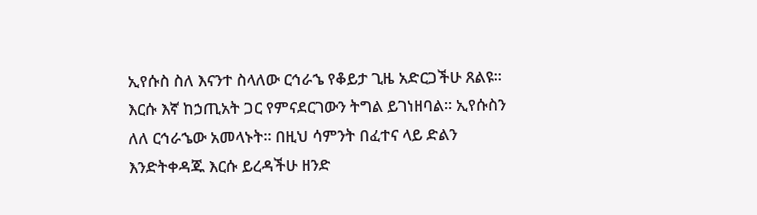ኢየሱስ ስለ እናንተ ስላለው ርኅራኄ የቆይታ ጊዜ አድርጋችሁ ጸልዩ። እርሱ እኛ ከኃጢአት ጋር የምናደርገውን ትግል ይገነዘባል። ኢየሱስን ለለ ርኅራኄው አመላኑት። በዚህ ሳምንት በፈተና ላይ ድልን እንድትቀዳጁ እርሱ ይረዳችሁ ዘንድ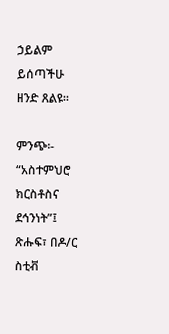ኃይልም ይሰጣችሁ ዘንድ ጸልዩ።

ምንጭ፡- “አስተምህሮ ክርስቶስና ደኅንነት”፤ ጽሑፍ፣ በዶ/ር ስቲቭ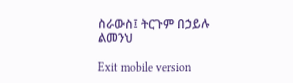ስራውስ፤ ትርጉም በኃይሉ ልመንህ

Exit mobile version